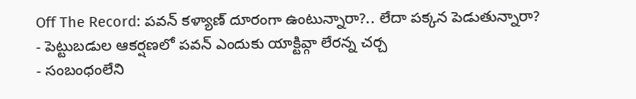Off The Record: పవన్ కళ్యాణ్ దూరంగా ఉంటున్నారా?.. లేదా పక్కన పెడుతున్నారా?
- పెట్టుబడుల ఆకర్షణలో పవన్ ఎందుకు యాక్టివ్గా లేరన్న చర్చ
- సంబంధంలేని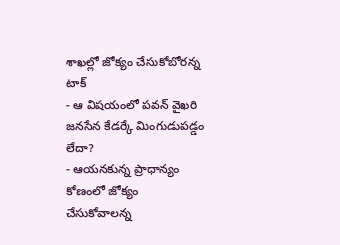శాఖల్లో జోక్యం చేసుకోబోరన్న టాక్
- ఆ విషయంలో పవన్ వైఖరి జనసేన కేడర్కే మింగుడుపడ్డం లేదా?
- ఆయనకున్న ప్రాధాన్యం కోణంలో జోక్యం చేసుకోవాలన్న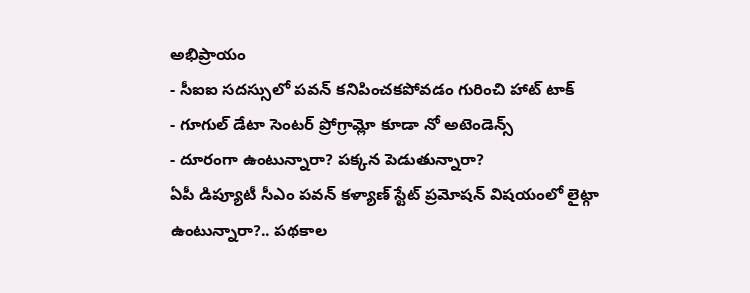అభిప్రాయం
- సీఐఐ సదస్సులో పవన్ కనిపించకపోవడం గురించి హాట్ టాక్
- గూగుల్ డేటా సెంటర్ ప్రోగ్రామ్లో కూడా నో అటెండెన్స్
- దూరంగా ఉంటున్నారా? పక్కన పెడుతున్నారా?
ఏపీ డిప్యూటీ సీఎం పవన్ కళ్యాణ్ స్టేట్ ప్రమోషన్ విషయంలో లైట్గా ఉంటున్నారా?.. పథకాల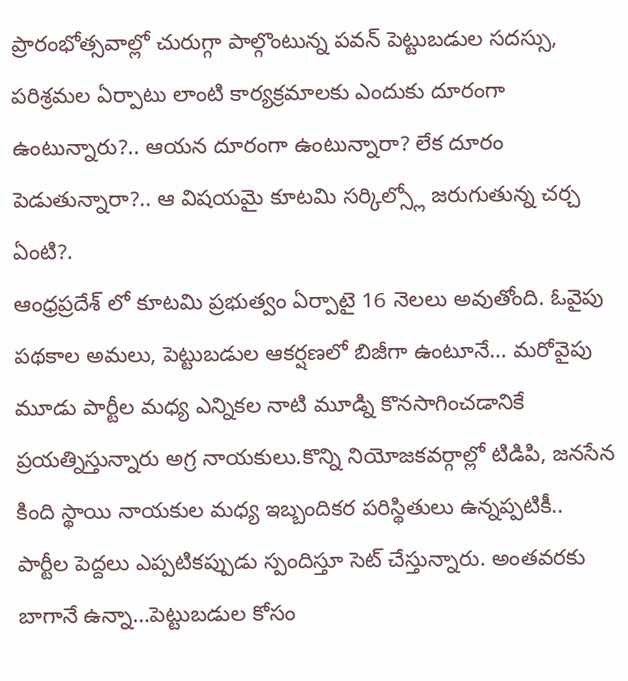ప్రారంభోత్సవాల్లో చురుగ్గా పాల్గొంటున్న పవన్ పెట్టుబడుల సదస్సు, పరిశ్రమల ఏర్పాటు లాంటి కార్యక్రమాలకు ఎందుకు దూరంగా ఉంటున్నారు?.. ఆయన దూరంగా ఉంటున్నారా? లేక దూరం పెడుతున్నారా?.. ఆ విషయమై కూటమి సర్కిల్స్లో జరుగుతున్న చర్చ ఏంటి?.
ఆంధ్రప్రదేశ్ లో కూటమి ప్రభుత్వం ఏర్పాటై 16 నెలలు అవుతోంది. ఓవైపు పథకాల అమలు, పెట్టుబడుల ఆకర్షణలో బిజీగా ఉంటూనే… మరోవైపు మూడు పార్టీల మధ్య ఎన్నికల నాటి మూడ్ని కొనసాగించడానికే ప్రయత్నిస్తున్నారు అగ్ర నాయకులు.కొన్ని నియోజకవర్గాల్లో టిడిపి, జనసేన కింది స్థాయి నాయకుల మధ్య ఇబ్బందికర పరిస్థితులు ఉన్నప్పటికీ.. పార్టీల పెద్దలు ఎప్పటికప్పుడు స్పందిస్తూ సెట్ చేస్తున్నారు. అంతవరకు బాగానే ఉన్నా…పెట్టుబడుల కోసం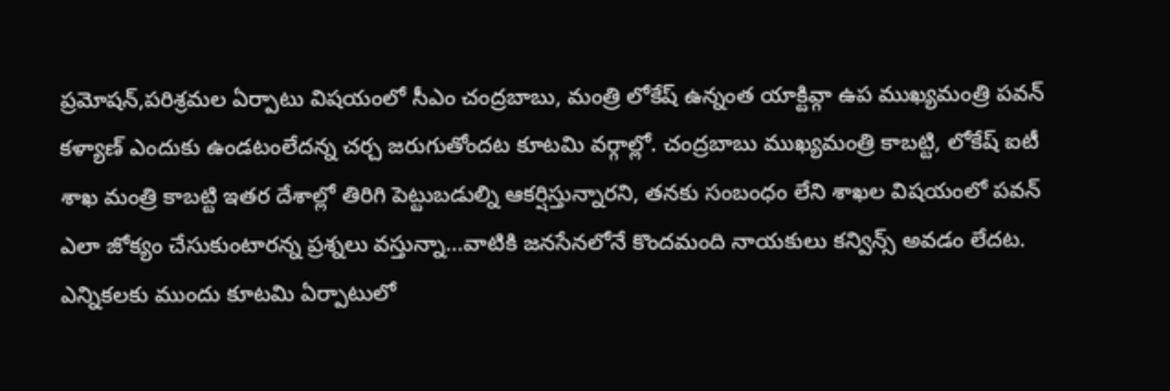ప్రమోషన్,పరిశ్రమల ఏర్పాటు విషయంలో సీఎం చంద్రబాబు, మంత్రి లోకేష్ ఉన్నంత యాక్టివ్గా ఉప ముఖ్యమంత్రి పవన్ కళ్యాణ్ ఎందుకు ఉండటంలేదన్న చర్చ జరుగుతోందట కూటమి వర్గాల్లో. చంద్రబాబు ముఖ్యమంత్రి కాబట్టి, లోకేష్ ఐటీ శాఖ మంత్రి కాబట్టి ఇతర దేశాల్లో తిరిగి పెట్టుబడుల్ని ఆకర్షిస్తున్నారని, తనకు సంబంధం లేని శాఖల విషయంలో పవన్ ఎలా జోక్యం చేసుకుంటారన్న ప్రశ్నలు వస్తున్నా…వాటికి జనసేనలోనే కొందమంది నాయకులు కన్విన్స్ అవడం లేదట. ఎన్నికలకు ముందు కూటమి ఏర్పాటులో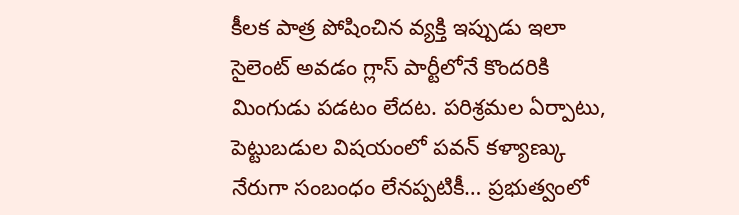కీలక పాత్ర పోషించిన వ్యక్తి ఇప్పుడు ఇలా సైలెంట్ అవడం గ్లాస్ పార్టీలోనే కొందరికి మింగుడు పడటం లేదట. పరిశ్రమల ఏర్పాటు, పెట్టుబడుల విషయంలో పవన్ కళ్యాణ్కు నేరుగా సంబంధం లేనప్పటికీ… ప్రభుత్వంలో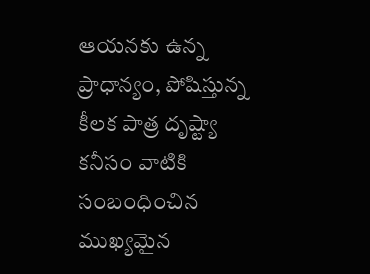ఆయనకు ఉన్న ప్రాధాన్యం, పోషిస్తున్న కీలక పాత్ర దృష్ట్యా కనీసం వాటికి సంబంధించిన ముఖ్యమైన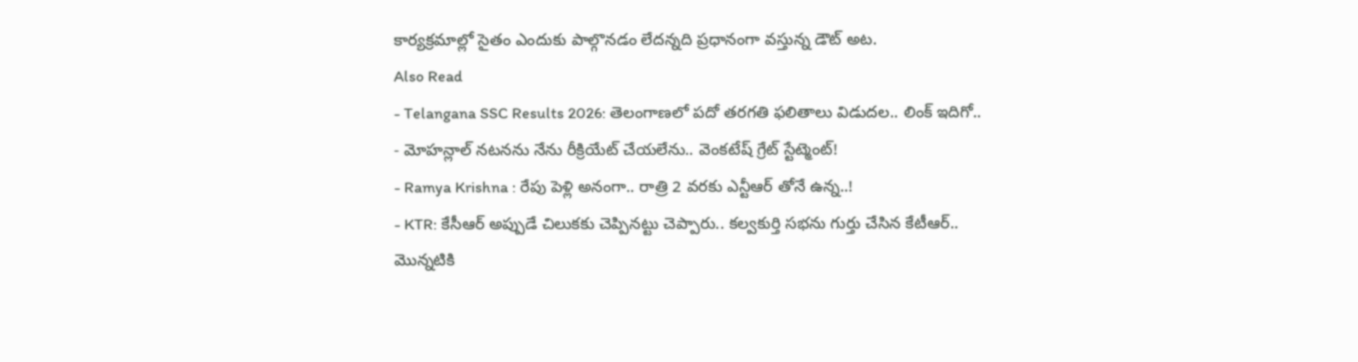కార్యక్రమాల్లో సైతం ఎందుకు పాల్గొనడం లేదన్నది ప్రధానంగా వస్తున్న డౌట్ అట.
Also Read
- Telangana SSC Results 2026: తెలంగాణలో పదో తరగతి ఫలితాలు విడుదల.. లింక్ ఇదిగో..
- మోహన్లాల్ నటనను నేను రీక్రియేట్ చేయలేను.. వెంకటేష్ గ్రేట్ స్టేట్మెంట్!
- Ramya Krishna : రేపు పెళ్లి అనంగా.. రాత్రి 2 వరకు ఎన్టీఆర్ తోనే ఉన్న..!
- KTR: కేసీఆర్ అప్పుడే చిలుకకు చెప్పినట్టు చెప్పారు.. కల్వకుర్తి సభను గుర్తు చేసిన కేటీఆర్..
మొన్నటికి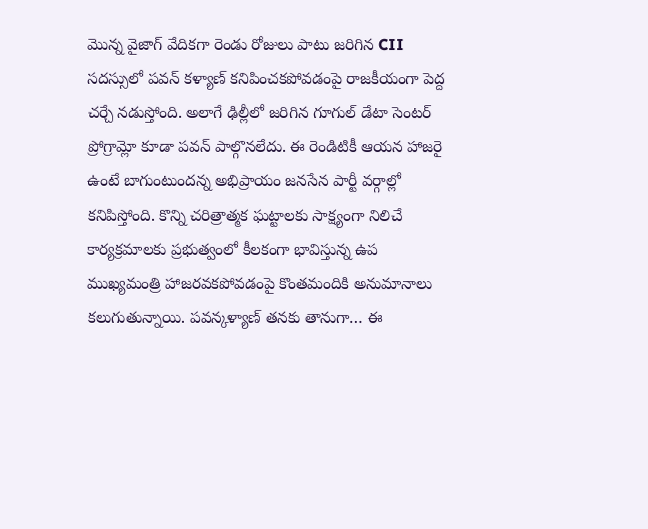మొన్న వైజాగ్ వేదికగా రెండు రోజులు పాటు జరిగిన CII సదస్సులో పవన్ కళ్యాణ్ కనిపించకపోవడంపై రాజకీయంగా పెద్ద చర్చే నడుస్తోంది. అలాగే ఢిల్లీలో జరిగిన గూగుల్ డేటా సెంటర్ ప్రోగ్రామ్లో కూడా పవన్ పాల్గొనలేదు. ఈ రెండిటికీ ఆయన హాజరై ఉంటే బాగుంటుందన్న అభిప్రాయం జనసేన పార్టీ వర్గాల్లో కనిపిస్తోంది. కొన్ని చరిత్రాత్మక ఘట్టాలకు సాక్ష్యంగా నిలిచే కార్యక్రమాలకు ప్రభుత్వంలో కీలకంగా భావిస్తున్న ఉప ముఖ్యమంత్రి హాజరవకపోవడంపై కొంతమందికి అనుమానాలు కలుగుతున్నాయి. పవన్కళ్యాణ్ తనకు తానుగా… ఈ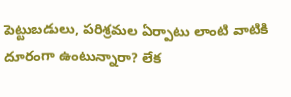పెట్టుబడులు, పరిశ్రమల ఏర్పాటు లాంటి వాటికి దూరంగా ఉంటున్నారా? లేక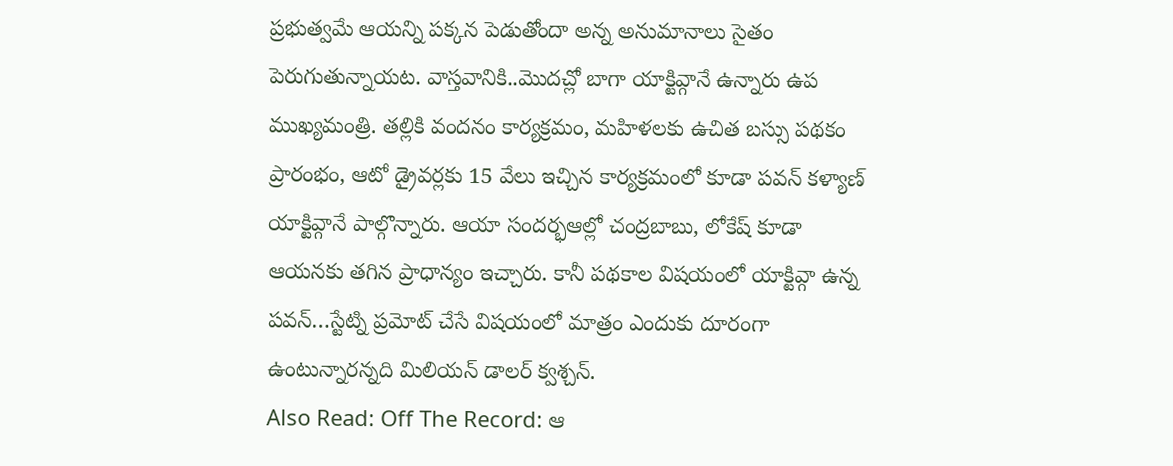ప్రభుత్వమే ఆయన్ని పక్కన పెడుతోందా అన్న అనుమానాలు సైతం పెరుగుతున్నాయట. వాస్తవానికి..మొదచ్లో బాగా యాక్టివ్గానే ఉన్నారు ఉప ముఖ్యమంత్రి. తల్లికి వందనం కార్యక్రమం, మహిళలకు ఉచిత బస్సు పథకం ప్రారంభం, ఆటో డ్రైవర్లకు 15 వేలు ఇచ్చిన కార్యక్రమంలో కూడా పవన్ కళ్యాణ్ యాక్టివ్గానే పాల్గొన్నారు. ఆయా సందర్భఆల్లో చంద్రబాబు, లోకేష్ కూడా ఆయనకు తగిన ప్రాధాన్యం ఇచ్చారు. కానీ పథకాల విషయంలో యాక్టివ్గా ఉన్న పవన్…స్టేట్ని ప్రమోట్ చేసే విషయంలో మాత్రం ఎందుకు దూరంగా ఉంటున్నారన్నది మిలియన్ డాలర్ క్వశ్చన్.
Also Read: Off The Record: ఆ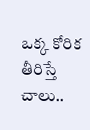ఒక్క కోరిక తీరిస్తే చాలు..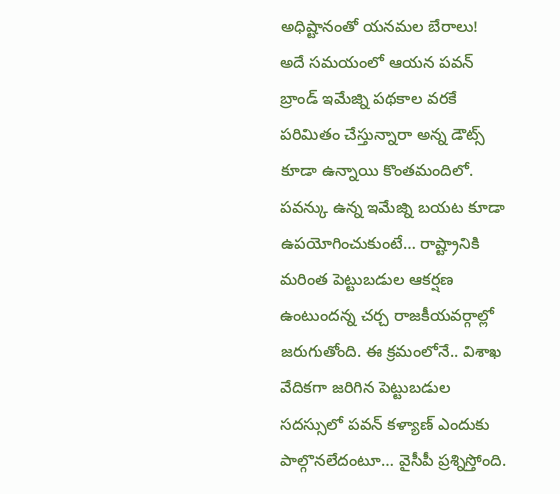అధిష్టానంతో యనమల బేరాలు!
అదే సమయంలో ఆయన పవన్ బ్రాండ్ ఇమేజ్ని పథకాల వరకే పరిమితం చేస్తున్నారా అన్న డౌట్స్ కూడా ఉన్నాయి కొంతమందిలో. పవన్కు ఉన్న ఇమేజ్ని బయట కూడా ఉపయోగించుకుంటే… రాష్ట్రానికి మరింత పెట్టుబడుల ఆకర్షణ ఉంటుందన్న చర్చ రాజకీయవర్గాల్లో జరుగుతోంది. ఈ క్రమంలోనే.. విశాఖ వేదికగా జరిగిన పెట్టుబడుల సదస్సులో పవన్ కళ్యాణ్ ఎందుకు పాల్గొనలేదంటూ… వైసీపీ ప్రశ్నిస్తోంది.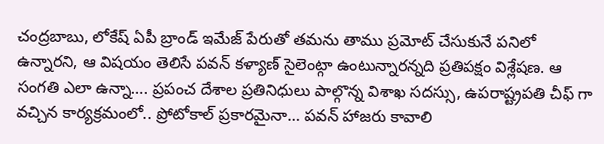చంద్రబాబు, లోకేష్ ఏపీ బ్రాండ్ ఇమేజ్ పేరుతో తమను తాము ప్రమోట్ చేసుకునే పనిలో ఉన్నారని, ఆ విషయం తెలిసే పవన్ కళ్యాణ్ సైలెంట్గా ఉంటున్నారన్నది ప్రతిపక్షం విశ్లేషణ. ఆ సంగతి ఎలా ఉన్నా…. ప్రపంచ దేశాల ప్రతినిధులు పాల్గొన్న విశాఖ సదస్సు, ఉపరాష్ట్రపతి చీఫ్ గా వచ్చిన కార్యక్రమంలో.. ప్రోటోకాల్ ప్రకారమైనా… పవన్ హాజరు కావాలి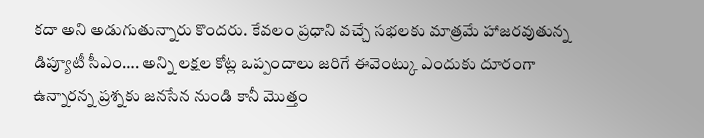కదా అని అడుగుతున్నారు కొందరు. కేవలం ప్రధాని వచ్చే సభలకు మాత్రమే హాజరవుతున్న డిప్యూటీ సీఎం…. అన్ని లక్షల కోట్ల ఒప్పందాలు జరిగే ఈవెంట్కు ఎందుకు దూరంగా ఉన్నారన్న ప్రశ్నకు జనసేన నుండి కానీ మొత్తం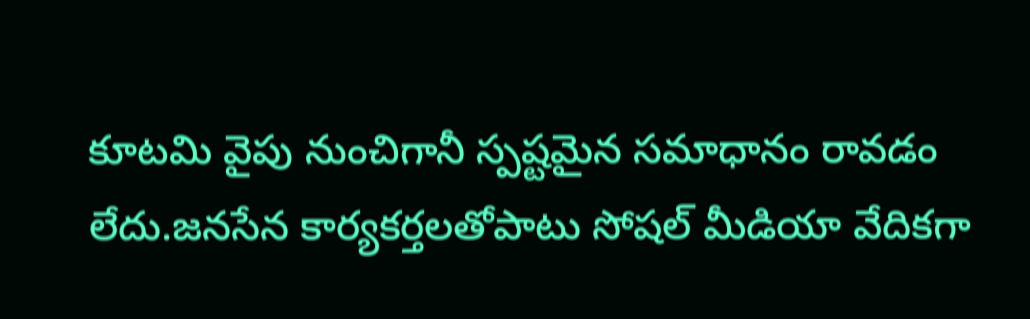కూటమి వైపు నుంచిగానీ స్పష్టమైన సమాధానం రావడం లేదు.జనసేన కార్యకర్తలతోపాటు సోషల్ మీడియా వేదికగా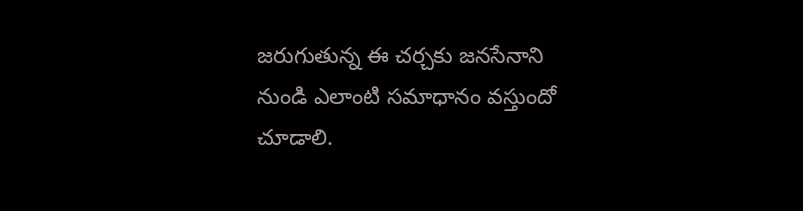జరుగుతున్న ఈ చర్చకు జనసేనాని నుండి ఎలాంటి సమాధానం వస్తుందో చూడాలి.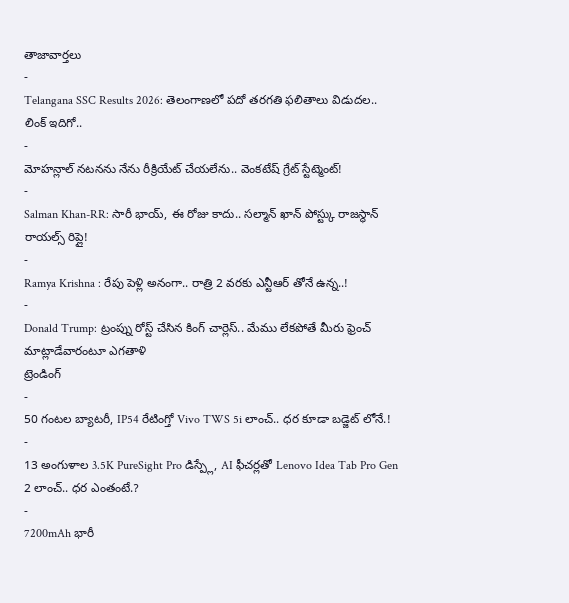తాజావార్తలు
-
Telangana SSC Results 2026: తెలంగాణలో పదో తరగతి ఫలితాలు విడుదల.. లింక్ ఇదిగో..
-
మోహన్లాల్ నటనను నేను రీక్రియేట్ చేయలేను.. వెంకటేష్ గ్రేట్ స్టేట్మెంట్!
-
Salman Khan-RR: సారీ భాయ్, ఈ రోజు కాదు.. సల్మాన్ ఖాన్ పోస్ట్కు రాజస్థాన్ రాయల్స్ రిప్లై!
-
Ramya Krishna : రేపు పెళ్లి అనంగా.. రాత్రి 2 వరకు ఎన్టీఆర్ తోనే ఉన్న..!
-
Donald Trump: ట్రంప్ను రోస్ట్ చేసిన కింగ్ చార్లెస్.. మేము లేకపోతే మీరు ఫ్రెంచ్ మాట్లాడేవారంటూ ఎగతాళి
ట్రెండింగ్
-
50 గంటల బ్యాటరీ, IP54 రేటింగ్తో Vivo TWS 5i లాంచ్.. ధర కూడా బడ్జెట్ లోనే.!
-
13 అంగుళాల 3.5K PureSight Pro డిస్ప్లే, AI ఫీచర్లతో Lenovo Idea Tab Pro Gen 2 లాంచ్.. ధర ఎంతంటే.?
-
7200mAh భారీ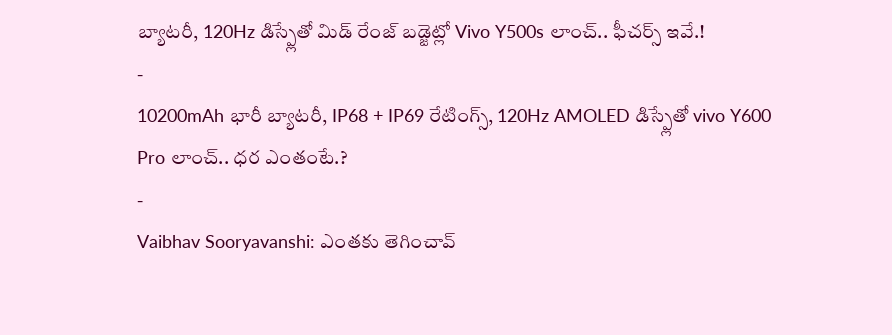బ్యాటరీ, 120Hz డిస్ప్లేతో మిడ్ రేంజ్ బడ్జెట్లో Vivo Y500s లాంచ్.. ఫీచర్స్ ఇవే.!
-
10200mAh భారీ బ్యాటరీ, IP68 + IP69 రేటింగ్స్, 120Hz AMOLED డిస్ప్లేతో vivo Y600 Pro లాంచ్.. ధర ఎంతంటే.?
-
Vaibhav Sooryavanshi: ఎంతకు తెగించావ్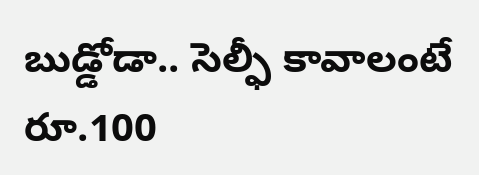బుడ్డోడా.. సెల్ఫీ కావాలంటే రూ.100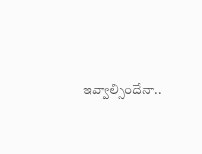ఇవ్వాల్సిందేనా..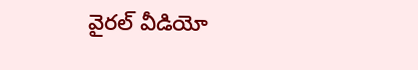వైరల్ వీడియో